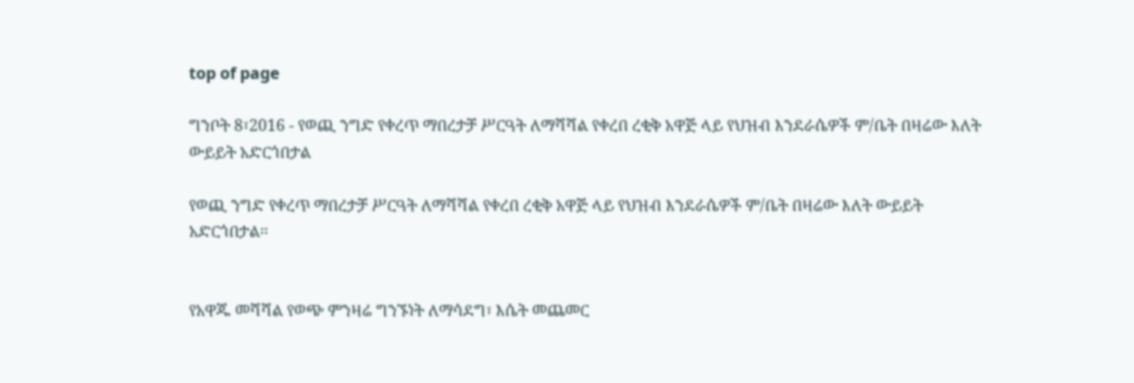top of page

ግንቦት 8፣2016 - የወጪ ንግድ የቀረጥ ማበረታቻ ሥርዓት ለማሻሻል የቀረበ ረቂቅ አዋጅ ላይ የህዝብ እንደራሴዎች ም/ቤት በዛሬው እለት ውይይት አድርጎበታል

የወጪ ንግድ የቀረጥ ማበረታቻ ሥርዓት ለማሻሻል የቀረበ ረቂቅ አዋጅ ላይ የህዝብ እንደራሴዎች ም/ቤት በዛሬው እለት ውይይት አድርጎበታል፡፡


የአዋጁ መሻሻል የወጭ ምንዛሬ ግንኙነት ለማሳደግ፣ እሴት መጨመር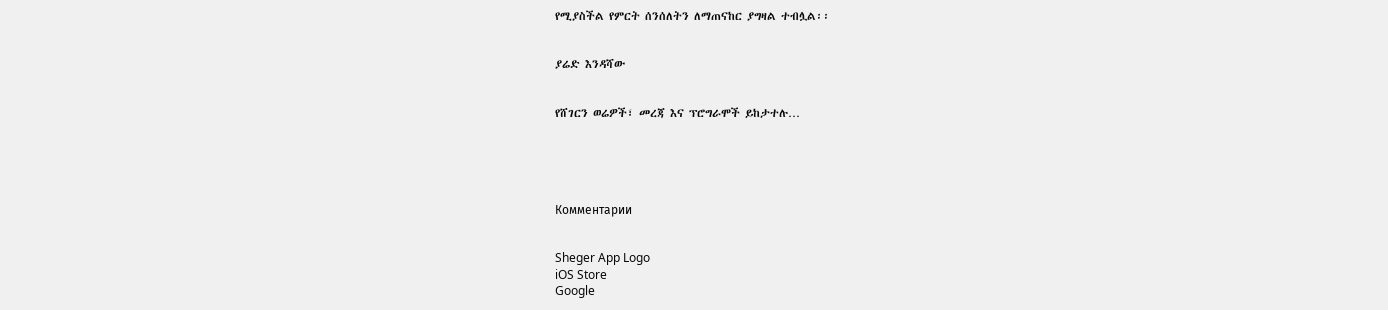የሚያስችል የምርት ሰንሰለትን ለማጠናከር ያግዛል ተብሏል፡፡


ያሬድ እንዳሻው


የሸገርን ወሬዎች፣ መረጃ እና ፕሮግራሞች ይከታተሉ…





Комментарии


Sheger App Logo
iOS Store
Google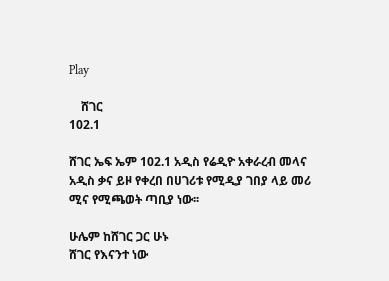Play

    ሸገር
102.1

ሸገር ኤፍ ኤም 102.1 አዲስ የሬዲዮ አቀራረብ መላና አዲስ ቃና ይዞ የቀረበ በሀገሪቱ የሚዲያ ገበያ ላይ መሪ ሚና የሚጫወት ጣቢያ ነው፡፡

ሁሌም ከሸገር ጋር ሁኑ
ሸገር የእናንተ ነው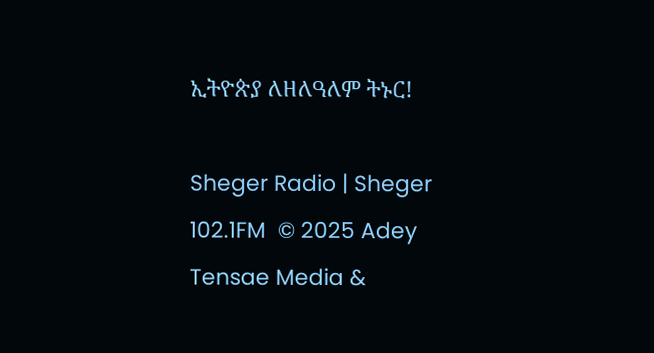ኢትዮጵያ ለዘለዓለም ትኑር!

Sheger Radio | Sheger 102.1FM  © 2025 Adey Tensae Media &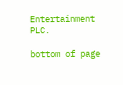Entertainment PLC.

bottom of page